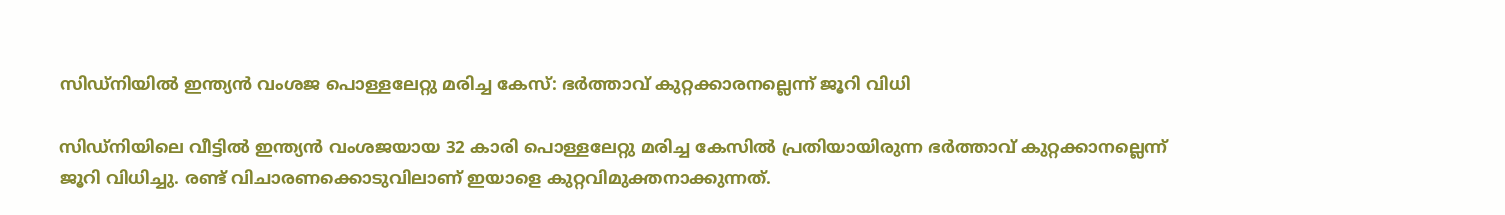സിഡ്‌നിയിൽ ഇന്ത്യൻ വംശജ പൊള്ളലേറ്റു മരിച്ച കേസ്: ഭർത്താവ് കുറ്റക്കാരനല്ലെന്ന് ജൂറി വിധി

സിഡ്‌നിയിലെ വീട്ടിൽ ഇന്ത്യൻ വംശജയായ 32 കാരി പൊള്ളലേറ്റു മരിച്ച കേസിൽ പ്രതിയായിരുന്ന ഭർത്താവ് കുറ്റക്കാനല്ലെന്ന് ജൂറി വിധിച്ചു. രണ്ട് വിചാരണക്കൊടുവിലാണ് ഇയാളെ കുറ്റവിമുക്തനാക്കുന്നത്.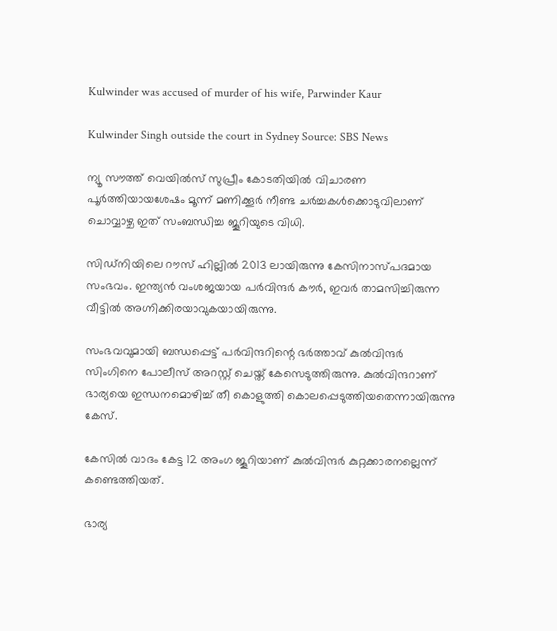Kulwinder was accused of murder of his wife, Parwinder Kaur

Kulwinder Singh outside the court in Sydney Source: SBS News

ന്യൂ സൗത്ത് വെയിൽസ് സുപ്രീം കോടതിയിൽ വിചാരണ പൂർത്തിയായശേഷം മൂന്ന് മണിക്കൂർ നീണ്ട ചർച്ചകൾക്കൊടുവിലാണ് ചൊവ്വാഴ്ച ഇത് സംബന്ധിച്ച ജൂറിയുടെ വിധി.

സിഡ്‌നിയിലെ റൗസ് ഹില്ലിൽ 2013 ലായിരുന്നു കേസിനാസ്പദമായ സംഭവം. ഇന്ത്യൻ വംശജയായ പർവിന്ദർ കൗർ, ഇവർ താമസിച്ചിരുന്ന വീട്ടിൽ അഗ്നിക്കിരയാവുകയായിരുന്നു.

സംഭവവുമായി ബന്ധപ്പെട്ട് പർവിന്ദറിന്റെ ഭർത്താവ് കുൽവിന്ദർ സിംഗിനെ പോലീസ് അറസ്റ്റ് ചെയ്ത് കേസെടുത്തിരുന്നു. കുൽവിന്ദറാണ് ഭാര്യയെ ഇന്ധനമൊഴിച്ച് തീ കൊളുത്തി കൊലപ്പെടുത്തിയതെന്നായിരുന്നു കേസ്.

കേസിൽ വാദം കേട്ട 12 അംഗ ജൂറിയാണ് കുൽവിന്ദർ കുറ്റക്കാരനല്ലെന്ന് കണ്ടെത്തിയത്.

ഭാര്യ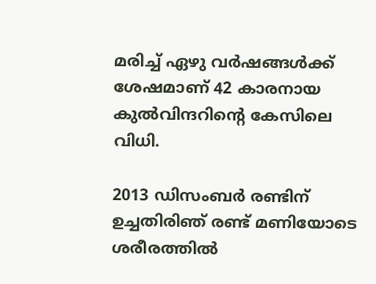മരിച്ച് ഏഴു വർഷങ്ങൾക്ക് ശേഷമാണ് 42 കാരനായ കുൽവിന്ദറിന്റെ കേസിലെ വിധി.

2013 ഡിസംബർ രണ്ടിന് ഉച്ചതിരിഞ് രണ്ട് മണിയോടെ ശരീരത്തിൽ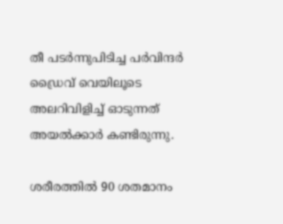തീ പടർന്നുപിടിച്ച പർവിന്ദർ ഡ്രൈവ് വെയിലൂടെ അലറിവിളിച്ച് ഓടുന്നത് അയൽക്കാർ കണ്ടിരുന്നു.

ശരീരത്തിൽ 90 ശതമാനം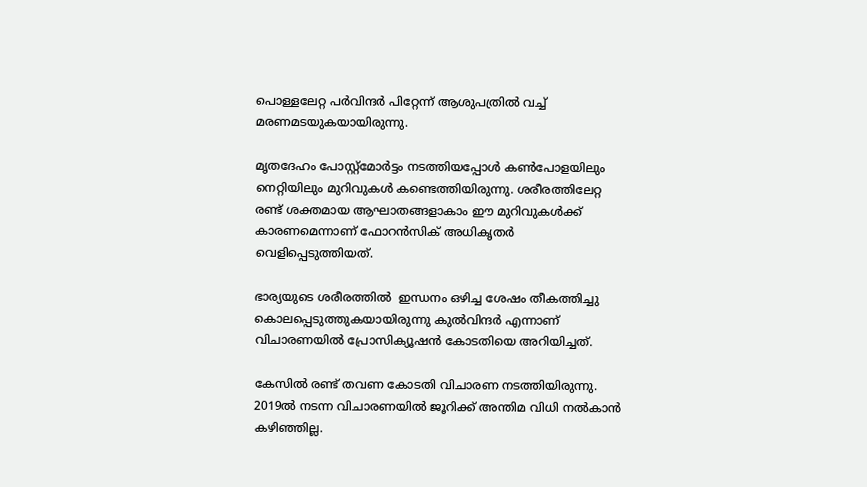പൊള്ളലേറ്റ പർവിന്ദർ പിറ്റേന്ന് ആശുപത്രിൽ വച്ച് മരണമടയുകയായിരുന്നു.

മൃതദേഹം പോസ്റ്റ്‌മോർട്ടം നടത്തിയപ്പോൾ കൺപോളയിലും നെറ്റിയിലും മുറിവുകൾ കണ്ടെത്തിയിരുന്നു. ശരീരത്തിലേറ്റ രണ്ട് ശക്തമായ ആഘാതങ്ങളാകാം ഈ മുറിവുകൾക്ക് കാരണമെന്നാണ് ഫോറൻസിക് അധികൃതർ വെളിപ്പെടുത്തിയത്.

ഭാര്യയുടെ ശരീരത്തിൽ  ഇന്ധനം ഒഴിച്ച ശേഷം തീകത്തിച്ചു കൊലപ്പെടുത്തുകയായിരുന്നു കുൽവിന്ദർ എന്നാണ് വിചാരണയിൽ പ്രോസിക്യൂഷൻ കോടതിയെ അറിയിച്ചത്.

കേസിൽ രണ്ട് തവണ കോടതി വിചാരണ നടത്തിയിരുന്നു. 2019ൽ നടന്ന വിചാരണയിൽ ജൂറിക്ക് അന്തിമ വിധി നൽകാൻ കഴിഞ്ഞില്ല.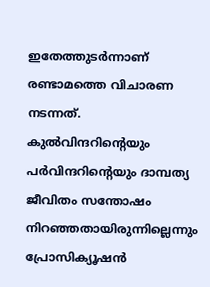ഇതേത്തുടർന്നാണ് രണ്ടാമത്തെ വിചാരണ നടന്നത്. കുൽവിന്ദറിന്റെയും പർവിന്ദറിന്റെയും ദാമ്പത്യ ജീവിതം സന്തോഷം നിറഞ്ഞതായിരുന്നില്ലെന്നും പ്രോസിക്യൂഷൻ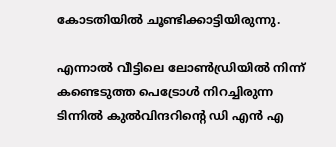കോടതിയിൽ ചൂണ്ടിക്കാട്ടിയിരുന്നു.

എന്നാൽ വീട്ടിലെ ലോൺഡ്രിയിൽ നിന്ന് കണ്ടെടുത്ത പെട്രോൾ നിറച്ചിരുന്ന ടിന്നിൽ കുൽവിന്ദറിന്റെ ഡി എൻ എ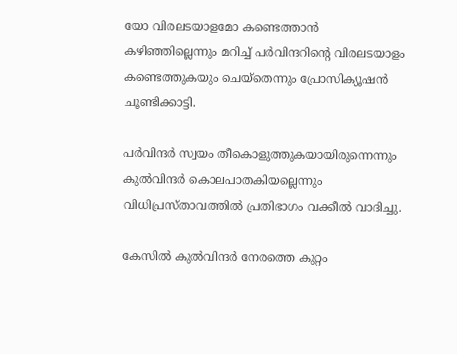യോ വിരലടയാളമോ കണ്ടെത്താൻ കഴിഞ്ഞില്ലെന്നും മറിച്ച് പർവിന്ദറിന്റെ വിരലടയാളം കണ്ടെത്തുകയും ചെയ്‌തെന്നും പ്രോസിക്യൂഷൻ ചൂണ്ടിക്കാട്ടി.

പർവിന്ദർ സ്വയം തീകൊളുത്തുകയായിരുന്നെന്നും കുൽവിന്ദർ കൊലപാതകിയല്ലെന്നും വിധിപ്രസ്താവത്തിൽ പ്രതിഭാഗം വക്കീൽ വാദിച്ചു.

കേസിൽ കുൽവിന്ദർ നേരത്തെ കുറ്റം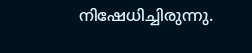നിഷേധിച്ചിരുന്നു.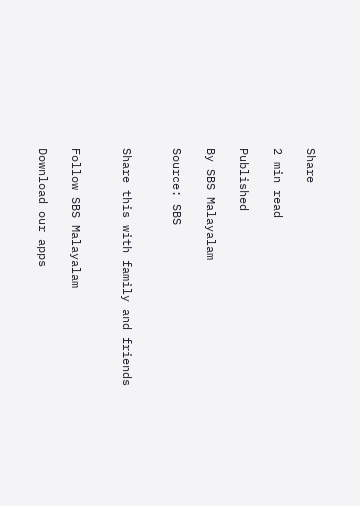Share

2 min read

Published

By SBS Malayalam

Source: SBS


Share this with family and friends


Follow SBS Malayalam

Download our apps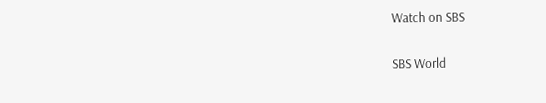Watch on SBS

SBS World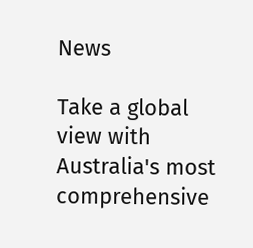News

Take a global view with Australia's most comprehensive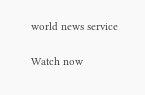world news service

Watch now